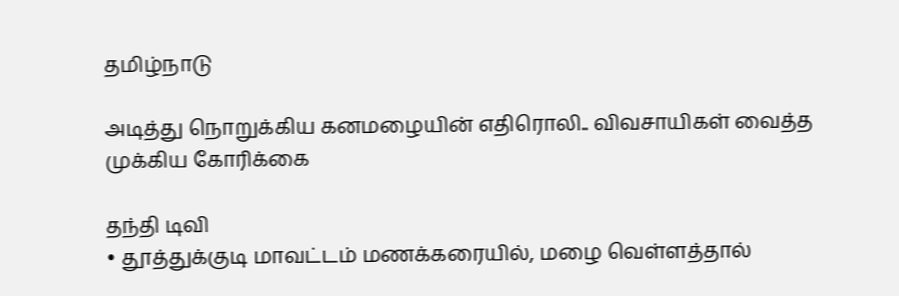தமிழ்நாடு

அடித்து நொறுக்கிய கனமழையின் எதிரொலி.. விவசாயிகள் வைத்த முக்கிய கோரிக்கை

தந்தி டிவி
• தூத்துக்குடி மாவட்டம் மணக்கரையில், மழை வெள்ளத்தால்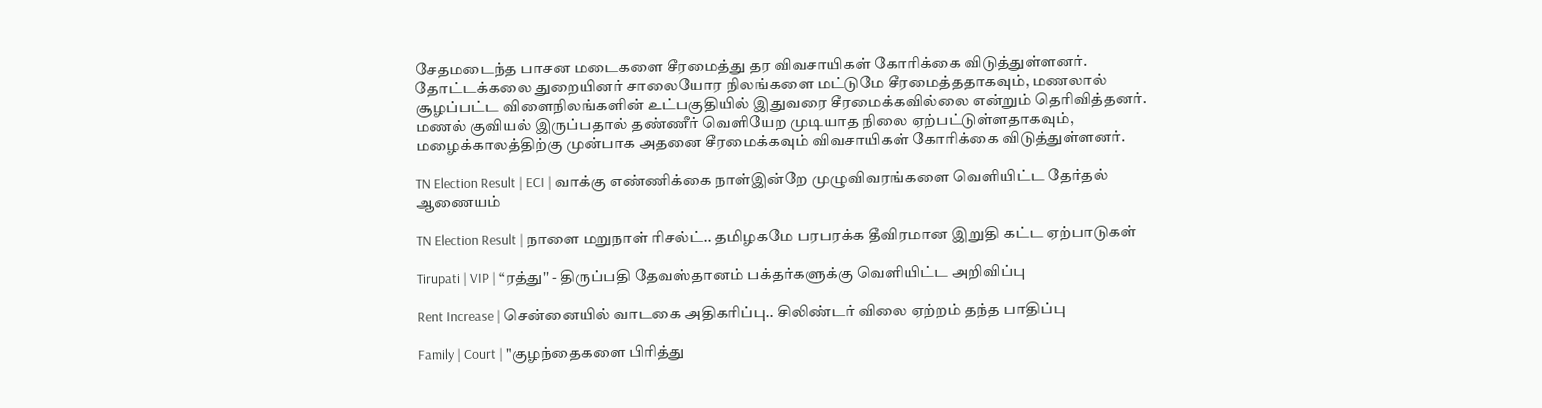சேதமடைந்த பாசன மடைகளை சீரமைத்து தர விவசாயிகள் கோரிக்கை விடுத்துள்ளனர். தோட்டக்கலை துறையினர் சாலையோர நிலங்களை மட்டுமே சீரமைத்ததாகவும், மணலால் சூழப்பட்ட விளைநிலங்களின் உட்பகுதியில் இதுவரை சீரமைக்கவில்லை என்றும் தெரிவித்தனர். மணல் குவியல் இருப்பதால் தண்ணீர் வெளியேற முடியாத நிலை ஏற்பட்டுள்ளதாகவும், மழைக்காலத்திற்கு முன்பாக அதனை சீரமைக்கவும் விவசாயிகள் கோரிக்கை விடுத்துள்ளனர்.

TN Election Result | ECI | வாக்கு எண்ணிக்கை நாள்இன்றே முழுவிவரங்களை வெளியிட்ட தேர்தல் ஆணையம்

TN Election Result | நாளை மறுநாள் ரிசல்ட்.. தமிழகமே பரபரக்க தீவிரமான இறுதி கட்ட ஏற்பாடுகள்

Tirupati | VIP | “ரத்து'' - திருப்பதி தேவஸ்தானம் பக்தர்களுக்கு வெளியிட்ட அறிவிப்பு

Rent Increase | சென்னையில் வாடகை அதிகரிப்பு.. சிலிண்டர் விலை ஏற்றம் தந்த பாதிப்பு

Family | Court | "குழந்தைகளை பிரித்து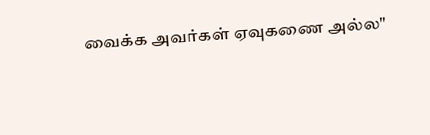வைக்க அவர்கள் ஏவுகணை அல்ல"